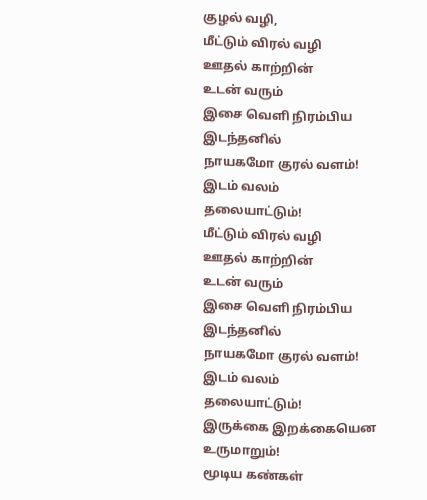குழல் வழி,
மீட்டும் விரல் வழி
ஊதல் காற்றின்
உடன் வரும்
இசை வெளி நிரம்பிய
இடந்தனில்
நாயகமோ குரல் வளம்!
இடம் வலம்
தலையாட்டும்!
மீட்டும் விரல் வழி
ஊதல் காற்றின்
உடன் வரும்
இசை வெளி நிரம்பிய
இடந்தனில்
நாயகமோ குரல் வளம்!
இடம் வலம்
தலையாட்டும்!
இருக்கை இறக்கையென
உருமாறும்!
மூடிய கண்கள்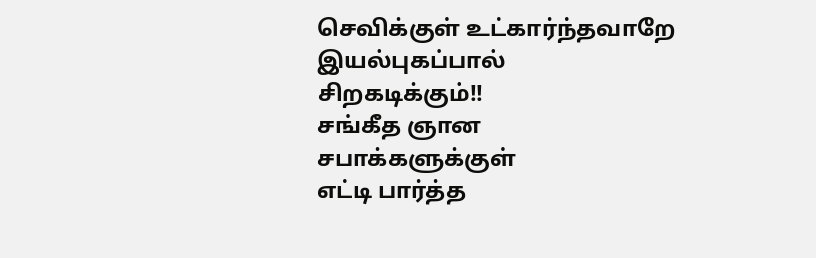செவிக்குள் உட்கார்ந்தவாறே
இயல்புகப்பால்
சிறகடிக்கும்!!
சங்கீத ஞான
சபாக்களுக்குள்
எட்டி பார்த்த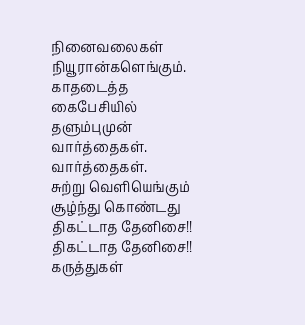நினைவலைகள்
நியூரான்களெங்கும்.
காதடைத்த
கைபேசியில்
தளும்புமுன்
வார்த்தைகள்.
வார்த்தைகள்.
சுற்று வெளியெங்கும்
சூழ்ந்து கொண்டது
திகட்டாத தேனிசை!!
திகட்டாத தேனிசை!!
கருத்துகள்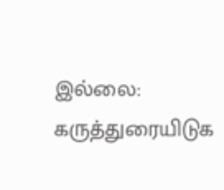இல்லை:
கருத்துரையிடுக